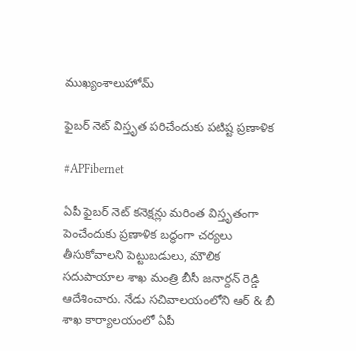ముఖ్యంశాలుహోమ్

ఫైబర్ నెట్ విస్తృత పరిచేందుకు పటిష్ట ప్రణాళిక

#APFibernet

ఏపీ ఫైబర్ నెట్ కనెక్షన్లు మరింత విస్తృతంగా పెంచేందుకు ప్రణాళిక బద్ధంగా చర్యలు తీసుకోవాలని పెట్టుబడులు, మౌలిక సదుపాయాల శాఖ మంత్రి బీసీ జనార్దన్ రెడ్డి ఆదేశించారు. నేడు సచివాలయంలోని ఆర్ & బీ శాఖ కార్యాలయంలో ఏపీ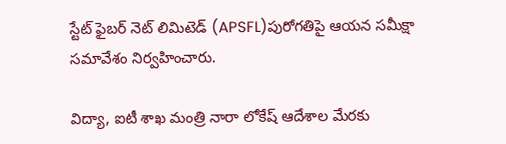స్టేట్ ఫైబర్ నెట్ లిమిటెడ్ (APSFL)పురోగతిపై ఆయన సమీక్షా సమావేశం నిర్వహించారు.

విద్యా, ఐటీ శాఖ మంత్రి నారా లోకేష్ ఆదేశాల మేరకు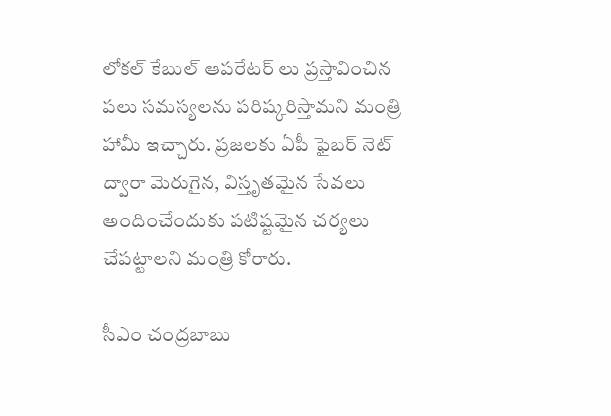లోకల్ కేబుల్ ఆపరేటర్ లు ప్రస్తావించిన పలు సమస్యలను పరిష్కరిస్తామని మంత్రి హామీ ఇచ్చారు. ప్రజలకు ఏపీ ఫైబర్ నెట్ ద్వారా మెరుగైన, విస్తృతమైన సేవలు అందించేందుకు పటిష్టమైన చర్యలు చేపట్టాలని మంత్రి కోరారు.

సీఎం చంద్రబాబు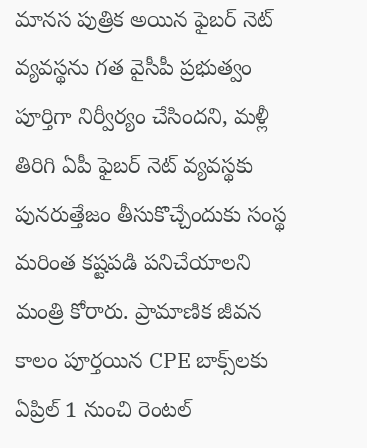మానస పుత్రిక అయిన ఫైబర్ నెట్ వ్యవస్థను గత వైసీపీ ప్రభుత్వం పూర్తిగా నిర్వీర్యం చేసిందని, మళ్లీ తిరిగి ఏపీ ఫైబర్ నెట్ వ్యవస్థకు పునరుత్తేజం తీసుకొచ్చేందుకు సంస్థ మరింత కష్టపడి పనిచేయాలని మంత్రి కోరారు. ప్రామాణిక జీవన కాలం పూర్తయిన CPE బాక్స్‌లకు ఏప్రిల్ 1 నుంచి రెంటల్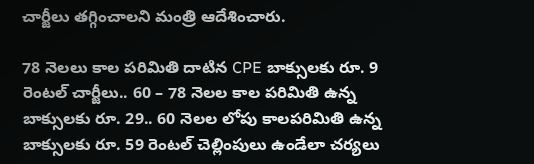చార్జీలు తగ్గించాలని మంత్రి ఆదేశించారు.

78 నెలలు కాల పరిమితి దాటిన CPE బాక్సులకు రూ. 9 రెంటల్ చార్జీలు.. 60 – 78 నెలల కాల పరిమితి ఉన్న బాక్సులకు రూ. 29.. 60 నెలల లోపు కాలపరిమితి ఉన్న బాక్సులకు రూ. 59 రెంటల్ చెల్లింపులు ఉండేలా చర్యలు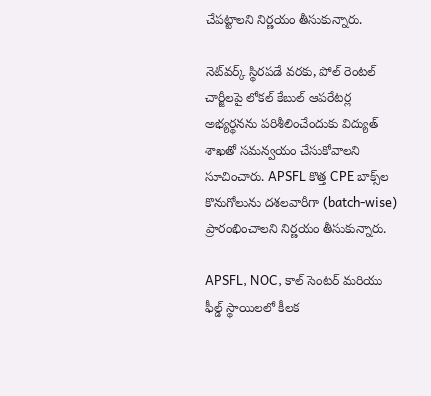చేపట్టాలని నిర్ణయం తీసుకున్నారు.

నెట్‌వర్క్ స్థిరపడే వరకు, పోల్ రెంటల్ చార్జీలపై లోకల్ కేబుల్ ఆపరేటర్ల అభ్యర్థనను పరిశీలించేందుకు విద్యుత్ శాఖతో సమన్వయం చేసుకోవాలని సూచించారు. APSFL కొత్త CPE బాక్స్‌ల కొనుగోలును దశలవారీగా (batch-wise) ప్రారంభించాలని నిర్ణయం తీసుకున్నారు.

APSFL, NOC, కాల్ సెంటర్ మరియు ఫీల్డ్ స్థాయిలలో కీలక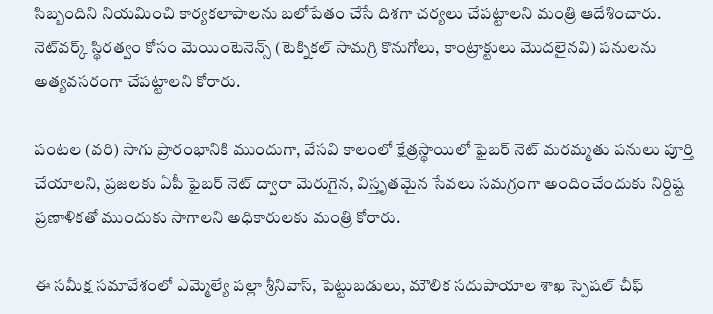సిబ్బందిని నియమించి కార్యకలాపాలను బలోపేతం చేసే దిశగా చర్యలు చేపట్టాలని మంత్రి ఆదేశించారు. నెట్‌వర్క్ స్థిరత్వం కోసం మెయింటెనెన్స్ (టెక్నికల్ సామగ్రి కొనుగోలు, కాంట్రాక్టులు మొదలైనవి) పనులను అత్యవసరంగా చేపట్టాలని కోరారు.

పంటల (వరి) సాగు ప్రారంభానికి ముందుగా, వేసవి కాలంలో క్షేత్రస్థాయిలో ఫైబర్ నెట్ మరమ్మతు పనులు పూర్తి చేయాలని, ప్రజలకు ఏపీ ఫైబర్ నెట్ ద్వారా మెరుగైన, విస్తృతమైన సేవలు సమగ్రంగా అందించేందుకు నిర్దిష్ట ప్రణాళికతో ముందుకు సాగాలని అధికారులకు మంత్రి కోరారు.

ఈ సమీక్ష సమావేశంలో ఎమ్మెల్యే పల్లా శ్రీనివాస్, పెట్టుబడులు, మౌలిక సదుపాయాల శాఖ స్పెషల్ చీఫ్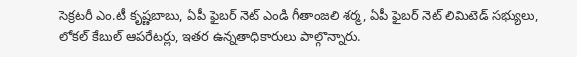సెక్రటరీ ఎం.టీ కృష్ణబాబు, ఏపీ ఫైబర్ నెట్ ఎండి గీతాంజలి శర్మ, ఏపీ ఫైబర్ నెట్ లిమిటెడ్ సభ్యులు, లోకల్ కేబుల్ ఆపరేటర్లు, ఇతర ఉన్నతాధికారులు పాల్గొన్నారు.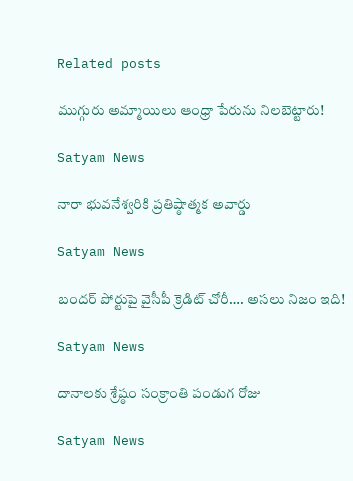Related posts

ముగ్గురు అమ్మాయిలు ఆంధ్రా పేరును నిలబెట్టారు!

Satyam News

నారా భువనేశ్వరికి ప్రతిష్ఠాత్మక అవార్డు

Satyam News

బందర్‌ పోర్టుపై వైసీపీ క్రెడిట్‌ చోరీ…. అసలు నిజం ఇది!

Satyam News

దానాలకు శ్రేష్ఠం సంక్రాంతి పండుగ రోజు

Satyam News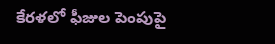కేరళలో ఫీజుల పెంపుపై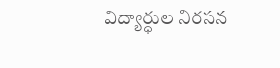విద్యార్ధుల నిరసన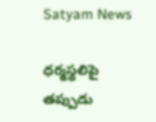Satyam News

ధర్మస్థలిపై తప్పుడు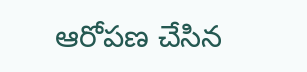ఆరోపణ చేసిన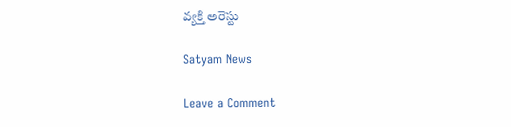వ్యక్తి అరెస్టు

Satyam News

Leave a Comment